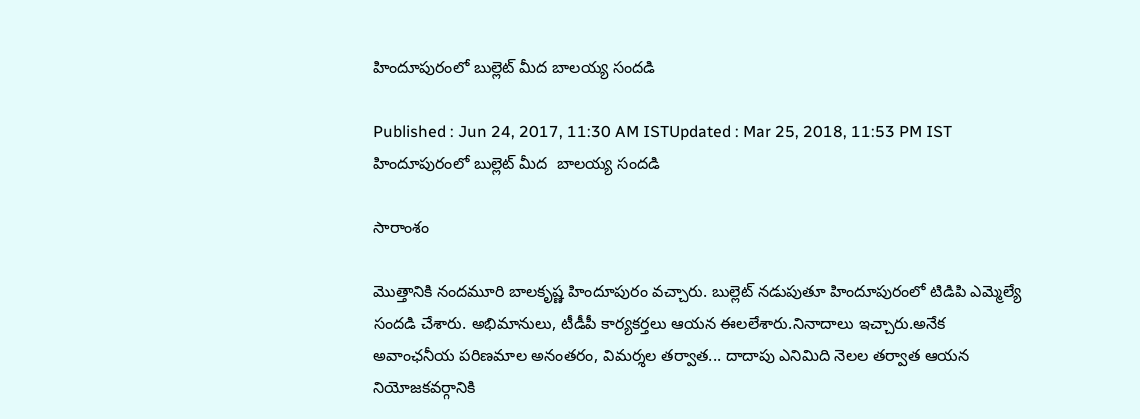హిందూపురంలో బుల్లెట్ మీద బాలయ్య సందడి

Published : Jun 24, 2017, 11:30 AM ISTUpdated : Mar 25, 2018, 11:53 PM IST
హిందూపురంలో బుల్లెట్ మీద  బాలయ్య సందడి

సారాంశం

మొత్తానికి నందమూరి బాలకృష్ణ హిందూపురం వచ్చారు. బుల్లెట్‌ నడుపుతూ హిందూపురంలో టిడిపి ఎమ్మెల్యే సందడి చేశారు. అభిమానులు, టీడీపీ కార్యకర్తలు ఆయన ఈలలేశారు.నినాదాలు ఇచ్చారు.అనేక అవాంఛనీయ పరిణమాల అనంతరం, విమర్శల తర్వాత... దాదాపు ఎనిమిది నెలల తర్వాత ఆయన నియోజకవర్గానికి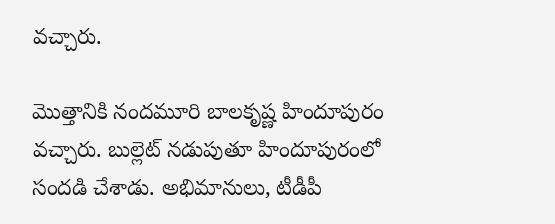వచ్చారు.

మొత్తానికి నందమూరి బాలకృష్ణ హిందూపురం వచ్చారు. బుల్లెట్‌ నడుపుతూ హిందూపురంలో సందడి చేశాడు. అభిమానులు, టీడీపీ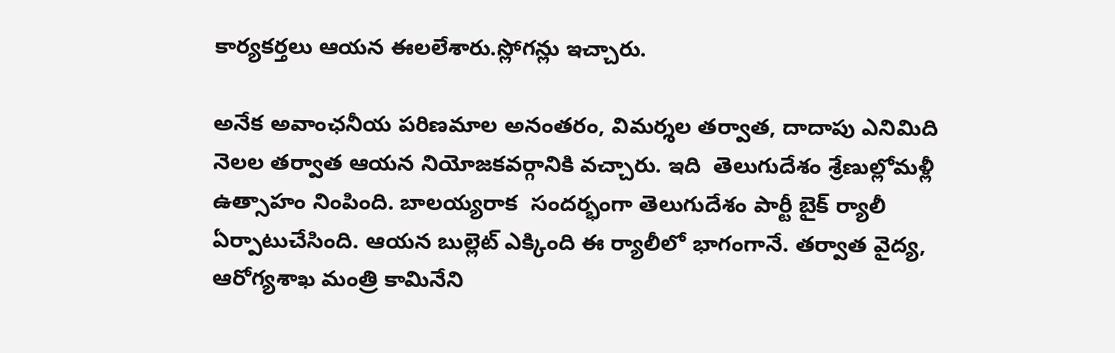కార్యకర్తలు ఆయన ఈలలేశారు.స్లోగన్లు ఇచ్చారు.

అనేక అవాంఛనీయ పరిణమాల అనంతరం, విమర్శల తర్వాత, దాదాపు ఎనిమిది నెలల తర్వాత ఆయన నియోజకవర్గానికి వచ్చారు. ఇది  తెలుగుదేశం శ్రేణుల్లోమళ్లీ ఉత్సాహం నింపింది. బాలయ్యరాక  సందర్భంగా తెలుగుదేశం పార్టీ బైక్ ర్యాలీ ఏర్పాటుచేసింది. ఆయన బుల్లెట్ ఎక్కింది ఈ ర్యాలీలో భాగంగానే. తర్వాత వైద్య, ఆరోగ్యశాఖ మంత్రి కామినేని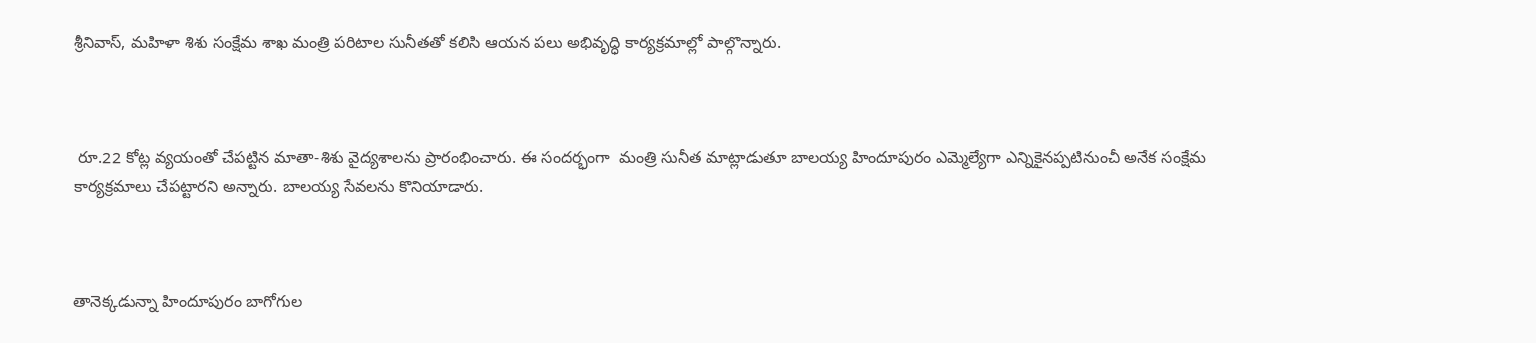శ్రీనివాస్‌, మహిళా శిశు సంక్షేమ శాఖ మంత్రి పరిటాల సునీతతో కలిసి ఆయన పలు అభివృద్ధి కార్యక్రమాల్లో పాల్గొన్నారు.



 రూ.22 కోట్ల వ్యయంతో చేపట్టిన మాతా-శిశు వైద్యశాలను ప్రారంభించారు. ఈ సందర్భంగా  మంత్రి సునీత మాట్లాడుతూ బాలయ్య హిందూపురం ఎమ్మెల్యేగా ఎన్నికైనప్పటినుంచీ అనేక సంక్షేమ కార్యక్రమాలు చేపట్టారని అన్నారు. బాలయ్య సేవలను కొనియాడారు.



తానెక్కడున్నా హిందూపురం బాగోగుల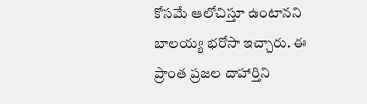కోసమే ఆలోచిస్తూ ఉంటానని బాలయ్య భరోసా ఇచ్చారు. ఈ ప్రాంత ప్రజల దాహార్తిని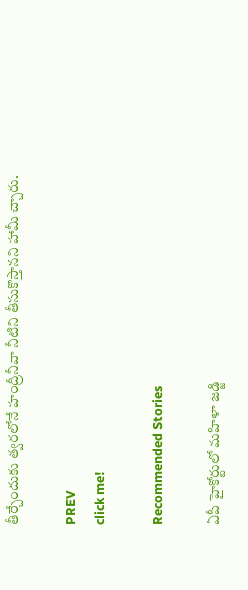తీర్చేందుకు త్వరలోనే హంద్రీనీవా నీటిని తీసుకొస్తానని హామీ చ్చారు.

PREV
click me!

Recommended Stories

ఏపీ హైకోర్టులో మహిళా జడ్జి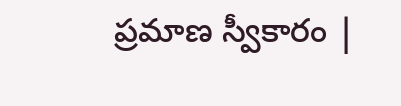ప్రమాణ స్వీకారం |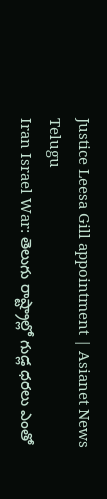Justice Leesa Gill appointment | Asianet News Telugu
Iran Israel War: తెలుగు రాష్ట్రాల్లో గుడ్ల ధరలు ఎంతో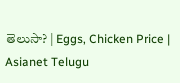తెలుసా? | Eggs, Chicken Price | Asianet Telugu